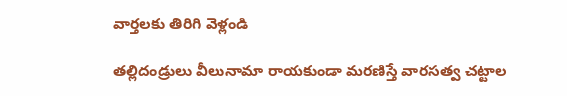వార్తలకు తిరిగి వెళ్లండి

తల్లిదండ్రులు వీలునామా రాయకుండా మరణిస్తే వారసత్వ చట్టాల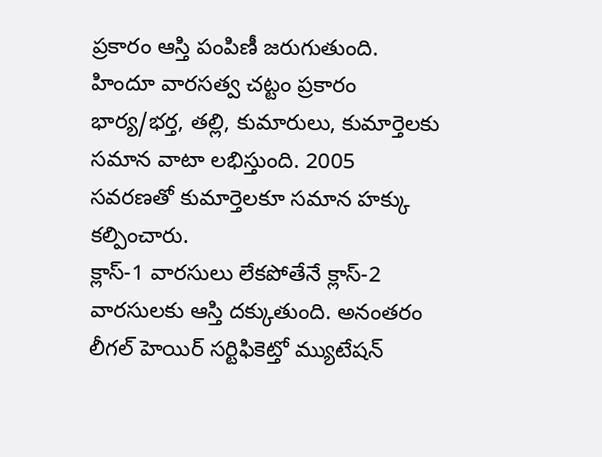ప్రకారం ఆస్తి పంపిణీ జరుగుతుంది. హిందూ వారసత్వ చట్టం ప్రకారం భార్య/భర్త, తల్లి, కుమారులు, కుమార్తెలకు సమాన వాటా లభిస్తుంది. 2005 సవరణతో కుమార్తెలకూ సమాన హక్కు కల్పించారు.
క్లాస్-1 వారసులు లేకపోతేనే క్లాస్-2 వారసులకు ఆస్తి దక్కుతుంది. అనంతరం లీగల్ హెయిర్ సర్టిఫికెట్తో మ్యుటేషన్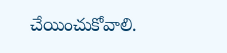చేయించుకోవాలి.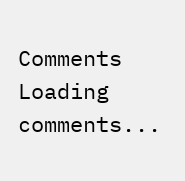Comments
Loading comments...